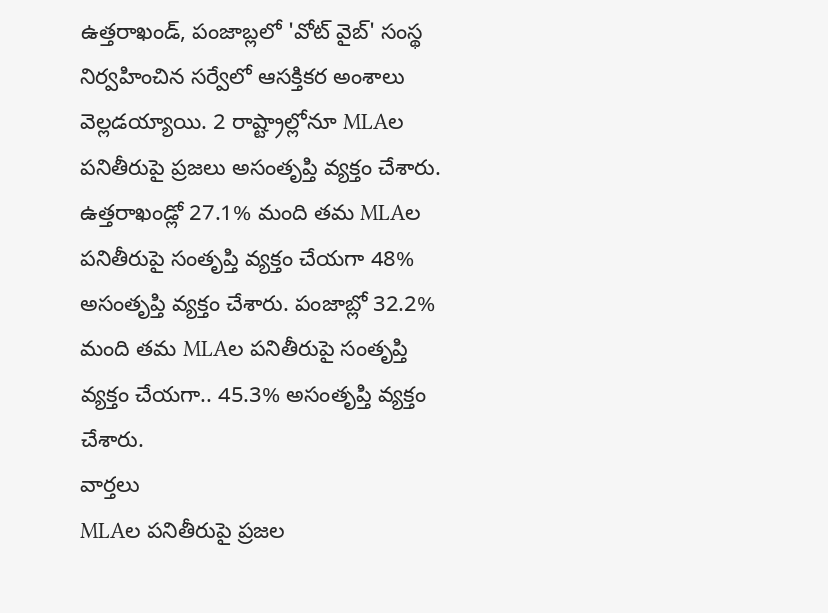ఉత్తరాఖండ్, పంజాబ్లలో 'వోట్ వైబ్' సంస్థ నిర్వహించిన సర్వేలో ఆసక్తికర అంశాలు వెల్లడయ్యాయి. 2 రాష్ట్రాల్లోనూ MLAల పనితీరుపై ప్రజలు అసంతృప్తి వ్యక్తం చేశారు. ఉత్తరాఖండ్లో 27.1% మంది తమ MLAల పనితీరుపై సంతృప్తి వ్యక్తం చేయగా 48% అసంతృప్తి వ్యక్తం చేశారు. పంజాబ్లో 32.2% మంది తమ MLAల పనితీరుపై సంతృప్తి వ్యక్తం చేయగా.. 45.3% అసంతృప్తి వ్యక్తం చేశారు.
వార్తలు
MLAల పనితీరుపై ప్రజల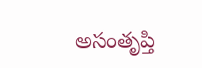అసంతృప్తి